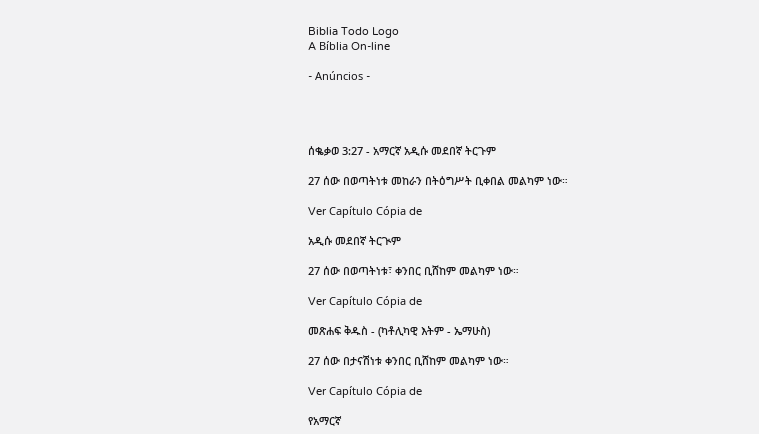Biblia Todo Logo
A Bíblia On-line

- Anúncios -




ሰቈቃወ 3:27 - አማርኛ አዲሱ መደበኛ ትርጉም

27 ሰው በወጣትነቱ መከራን በትዕግሥት ቢቀበል መልካም ነው።

Ver Capítulo Cópia de

አዲሱ መደበኛ ትርጒም

27 ሰው በወጣትነቱ፣ ቀንበር ቢሸከም መልካም ነው።

Ver Capítulo Cópia de

መጽሐፍ ቅዱስ - (ካቶሊካዊ እትም - ኤማሁስ)

27 ሰው በታናሽነቱ ቀንበር ቢሸከም መልካም ነው።

Ver Capítulo Cópia de

የአማርኛ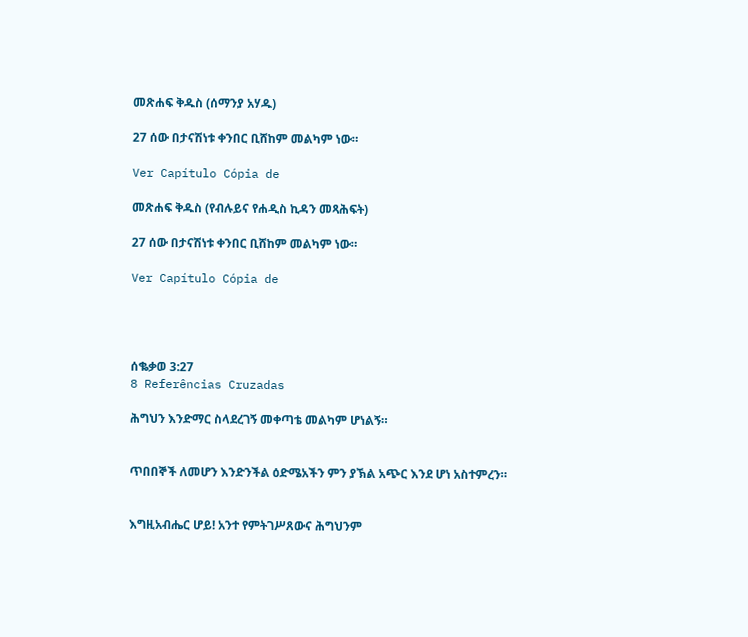መጽሐፍ ቅዱስ (ሰማንያ አሃዱ)

27 ሰው በታናሽነቱ ቀንበር ቢሸከም መልካም ነው።

Ver Capítulo Cópia de

መጽሐፍ ቅዱስ (የብሉይና የሐዲስ ኪዳን መጻሕፍት)

27 ሰው በታናሽነቱ ቀንበር ቢሸከም መልካም ነው።

Ver Capítulo Cópia de




ሰቈቃወ 3:27
8 Referências Cruzadas

ሕግህን እንድማር ስላደረገኝ መቀጣቴ መልካም ሆነልኝ።


ጥበበኞች ለመሆን እንድንችል ዕድሜአችን ምን ያኽል አጭር እንደ ሆነ አስተምረን።


እግዚአብሔር ሆይ! አንተ የምትገሥጸውና ሕግህንም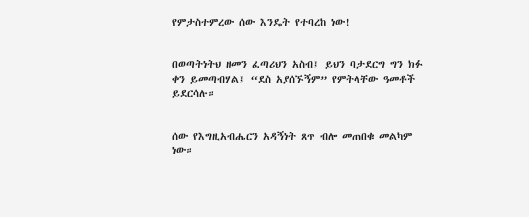የምታስተምረው ሰው እንዴት የተባረከ ነው!


በወጣትነትህ ዘመን ፈጣሪህን አስብ፤ ይህን ባታደርግ ግን ክፉ ቀን ይመጣብሃል፤ “ደስ አያሰኙኝም” የምትላቸው ዓመቶች ይደርሳሉ።


ሰው የእግዚአብሔርን አዳኝነት ጸጥ ብሎ መጠበቁ መልካም ነው።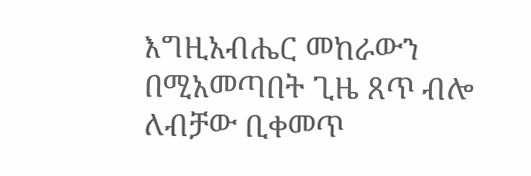እግዚአብሔር መከራውን በሚአመጣበት ጊዜ ጸጥ ብሎ ለብቻው ቢቀመጥ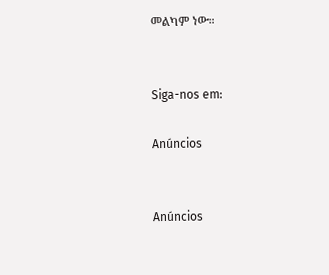መልካም ነው።


Siga-nos em:

Anúncios


Anúncios